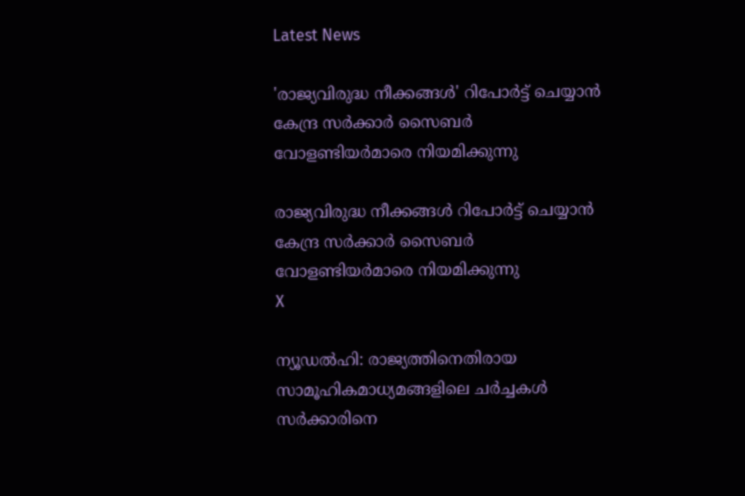Latest News

'രാജ്യവിരുദ്ധ നീക്കങ്ങള്‍' റിപോര്‍ട്ട് ചെയ്യാന്‍ കേന്ദ്ര സര്‍ക്കാര്‍ സൈബര്‍ വോളണ്ടിയര്‍മാരെ നിയമിക്കുന്നു

രാജ്യവിരുദ്ധ നീക്കങ്ങള്‍ റിപോര്‍ട്ട് ചെയ്യാന്‍ കേന്ദ്ര സര്‍ക്കാര്‍ സൈബര്‍ വോളണ്ടിയര്‍മാരെ നിയമിക്കുന്നു
X

ന്യൂഡല്‍ഹി: രാജ്യത്തിനെതിരായ സാമൂഹികമാധ്യമങ്ങളിലെ ചര്‍ച്ചകള്‍ സര്‍ക്കാരിനെ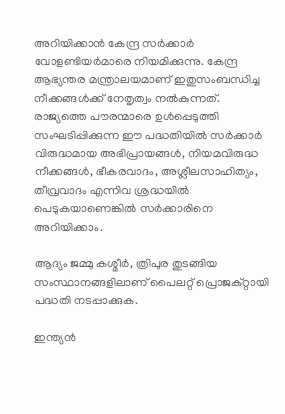അറിയിക്കാന്‍ കേന്ദ്ര സര്‍ക്കാര്‍ വോളണ്ടിയര്‍മാരെ നിയമിക്കുന്നു. കേന്ദ്ര ആഭ്യന്തര മന്ത്രാലയമാണ് ഇതുസംബന്ധിച്ച നീക്കങ്ങള്‍ക്ക് നേതൃത്വം നല്‍കുന്നത്. രാജ്യത്തെ പൗരന്മാരെ ഉള്‍പ്പെടുത്തി സംഘടിപ്പിക്കുന്ന ഈ പദ്ധതിയില്‍ സര്‍ക്കാര്‍ വിരുദ്ധമായ അഭിപ്രായങ്ങള്‍, നിയമവിരുദ്ധ നീക്കങ്ങള്‍, ഭീകരവാദം, അശ്ലീലസാഹിത്യം, തീവ്രവാദം എന്നിവ ശ്രദ്ധയില്‍ പെടുകയാണെങ്കില്‍ സര്‍ക്കാരിനെ അറിയിക്കാം.

ആദ്യം ജമ്മു കശ്മീര്‍, ത്രിപുര തുടങ്ങിയ സംസ്ഥാനങ്ങളിലാണ് പൈലറ്റ് പ്രൊജക്റ്റായി പദ്ധതി നടപ്പാക്കുക.

ഇന്ത്യന്‍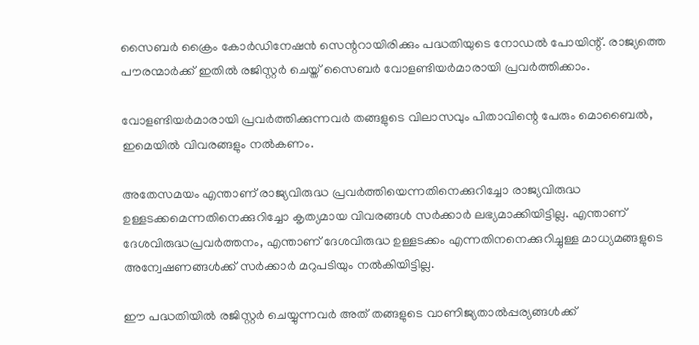സൈബര്‍ ക്രൈം കോര്‍ഡിനേഷന്‍ സെന്ററായിരിക്കും പദ്ധതിയുടെ നോഡല്‍ പോയിന്റ്. രാജ്യത്തെ പൗരന്മാര്‍ക്ക് ഇതില്‍ രജിസ്റ്റര്‍ ചെയ്ത് സൈബര്‍ വോളണ്ടിയര്‍മാരായി പ്രവര്‍ത്തിക്കാം.

വോളണ്ടിയര്‍മാരായി പ്രവര്‍ത്തിക്കുന്നവര്‍ തങ്ങളുടെ വിലാസവും പിതാവിന്റെ പേരും മൊബൈല്‍, ഇമെയില്‍ വിവരങ്ങളും നല്‍കണം.

അതേസമയം എന്താണ് രാജ്യവിരുദ്ധ പ്രവര്‍ത്തിയെന്നതിനെക്കുറിച്ചോ രാജ്യവിരുദ്ധ ഉള്ളടക്കമെന്നതിനെക്കുറിച്ചോ കൃത്യമായ വിവരങ്ങള്‍ സര്‍ക്കാര്‍ ലഭ്യമാക്കിയിട്ടില്ല. എന്താണ് ദേശവിരുദ്ധപ്രവര്‍ത്തനം, എന്താണ് ദേശവിരുദ്ധ ഉള്ളടക്കം എന്നതിനനെക്കുറിച്ചുള്ള മാധ്യമങ്ങളുടെ അന്വേഷണങ്ങള്‍ക്ക് സര്‍ക്കാര്‍ മറുപടിയും നല്‍കിയിട്ടില്ല.

ഈ പദ്ധതിയില്‍ രജിസ്റ്റര്‍ ചെയ്യുന്നവര്‍ അത് തങ്ങളുടെ വാണിജ്യതാല്‍പ്പര്യങ്ങള്‍ക്ക്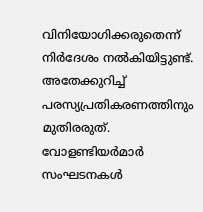വിനിയോഗിക്കരുതെന്ന് നിര്‍ദേശം നല്‍കിയിട്ടുണ്ട്. അതേക്കുറിച്ച് പരസ്യപ്രതികരണത്തിനും മുതിരരുത്. വോളണ്ടിയര്‍മാര്‍ സംഘടനകള്‍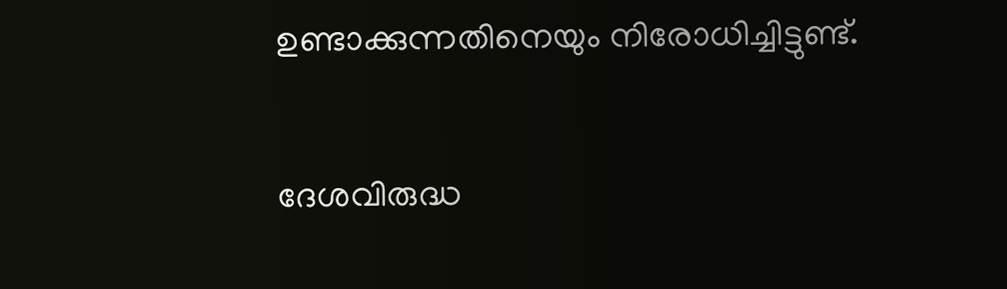ഉണ്ടാക്കുന്നതിനെയും നിരോധിച്ചിട്ടുണ്ട്.

ദേശവിരുദ്ധ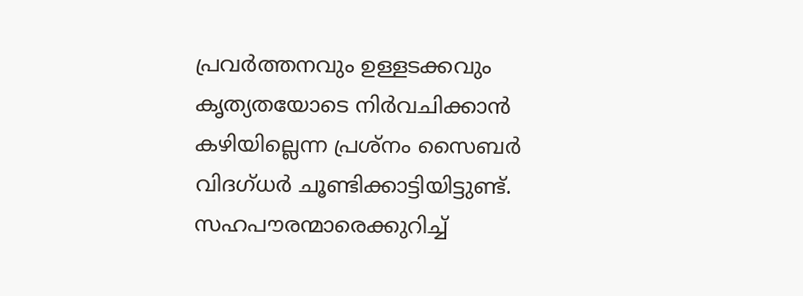പ്രവര്‍ത്തനവും ഉള്ളടക്കവും കൃത്യതയോടെ നിര്‍വചിക്കാന്‍ കഴിയില്ലെന്ന പ്രശ്‌നം സൈബര്‍ വിദഗ്ധര്‍ ചൂണ്ടിക്കാട്ടിയിട്ടുണ്ട്. സഹപൗരന്മാരെക്കുറിച്ച്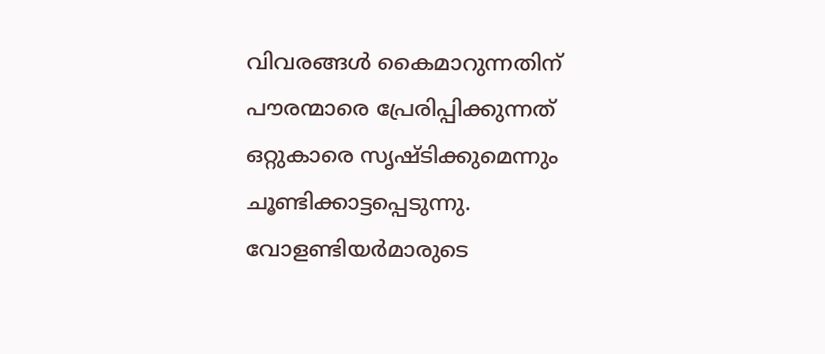വിവരങ്ങള്‍ കൈമാറുന്നതിന് പൗരന്മാരെ പ്രേരിപ്പിക്കുന്നത് ഒറ്റുകാരെ സൃഷ്ടിക്കുമെന്നും ചൂണ്ടിക്കാട്ടപ്പെടുന്നു. വോളണ്ടിയര്‍മാരുടെ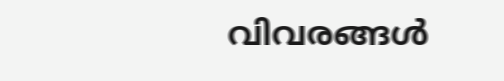വിവരങ്ങള്‍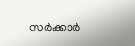സര്‍ക്കാര്‍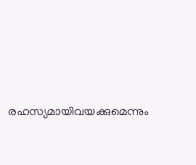രഹസ്യമായിവയക്കുമെന്നും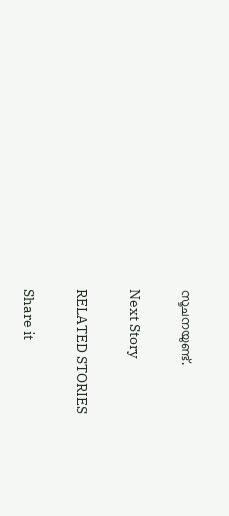സൂചനയുണ്ട്.

Next Story

RELATED STORIES

Share it